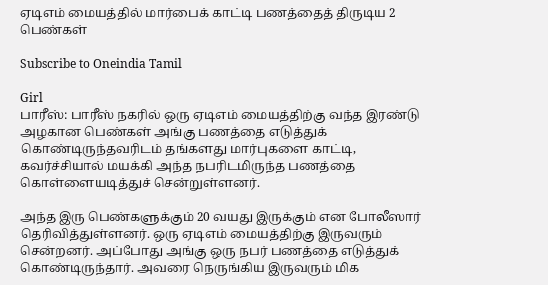ஏடிஎம் மையத்தில் மார்பைக் காட்டி பணத்தைத் திருடிய 2 பெண்கள்

Subscribe to Oneindia Tamil

Girl
பாரீஸ்: பாரீஸ் நகரில் ஒரு ஏடிஎம் மையத்திற்கு வந்த இரண்டு அழகான பெண்கள் அங்கு பணத்தை எடுத்துக் கொண்டிருந்தவரிடம் தங்களது மார்புகளை காட்டி, கவர்ச்சியால் மயக்கி அந்த நபரிடமிருந்த பணத்தை கொள்ளையடித்துச் சென்றுள்ளனர்.

அந்த இரு பெண்களுக்கும் 20 வயது இருக்கும் என போலீஸார் தெரிவித்துள்ளனர். ஒரு ஏடிஎம் மையத்திற்கு இருவரும் சென்றனர். அப்போது அங்கு ஒரு நபர் பணத்தை எடுத்துக் கொண்டிருந்தார். அவரை நெருங்கிய இருவரும் மிக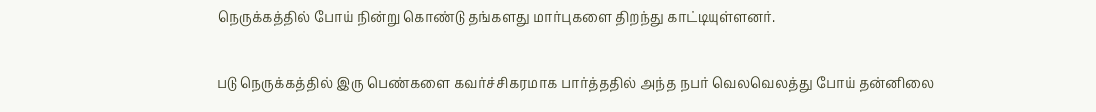நெருக்கத்தில் போய் நின்று கொண்டு தங்களது மார்புகளை திறந்து காட்டியுள்ளனர்.

படு நெருக்கத்தில் இரு பெண்களை கவர்ச்சிகரமாக பார்த்ததில் அந்த நபர் வெலவெலத்து போய் தன்னிலை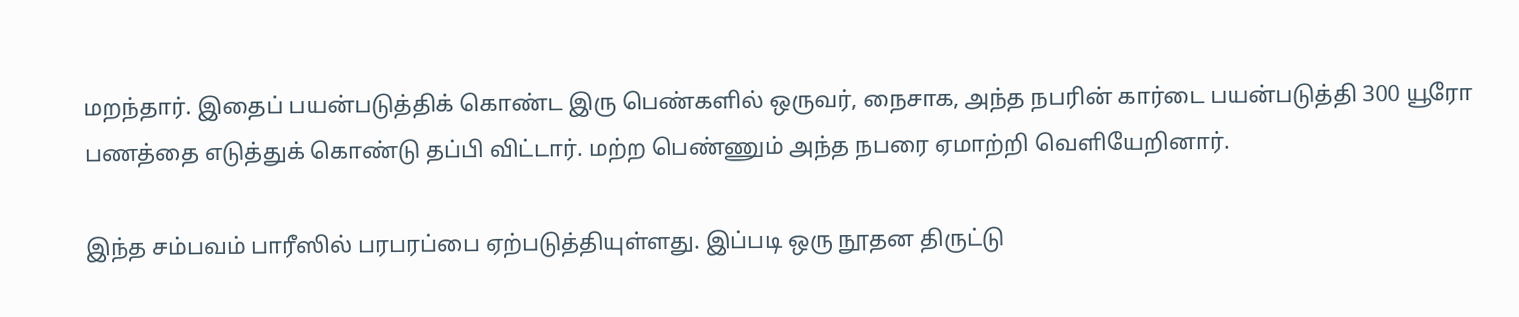மறந்தார். இதைப் பயன்படுத்திக் கொண்ட இரு பெண்களில் ஒருவர், நைசாக, அந்த நபரின் கார்டை பயன்படுத்தி 300 யூரோ பணத்தை எடுத்துக் கொண்டு தப்பி விட்டார். மற்ற பெண்ணும் அந்த நபரை ஏமாற்றி வெளியேறினார்.

இந்த சம்பவம் பாரீஸில் பரபரப்பை ஏற்படுத்தியுள்ளது. இப்படி ஒரு நூதன திருட்டு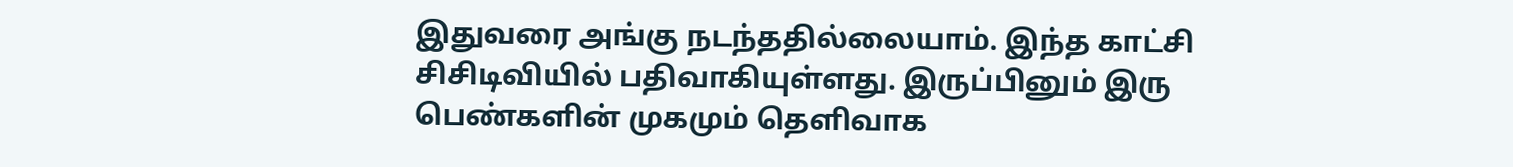இதுவரை அங்கு நடந்ததில்லையாம். இந்த காட்சி சிசிடிவியில் பதிவாகியுள்ளது. இருப்பினும் இரு பெண்களின் முகமும் தெளிவாக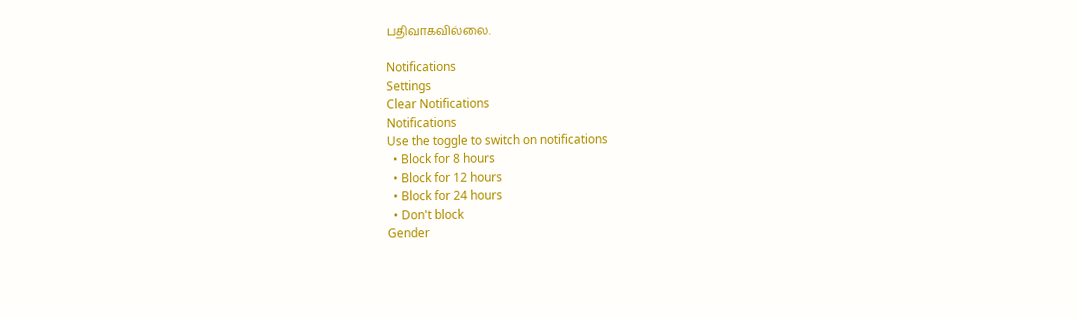பதிவாகவில்லை.

Notifications
Settings
Clear Notifications
Notifications
Use the toggle to switch on notifications
  • Block for 8 hours
  • Block for 12 hours
  • Block for 24 hours
  • Don't block
Gender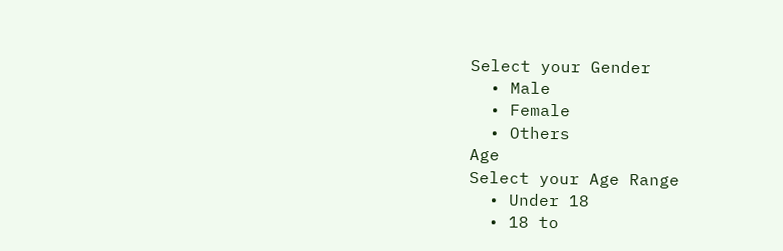Select your Gender
  • Male
  • Female
  • Others
Age
Select your Age Range
  • Under 18
  • 18 to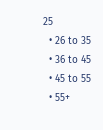25
  • 26 to 35
  • 36 to 45
  • 45 to 55
  • 55+